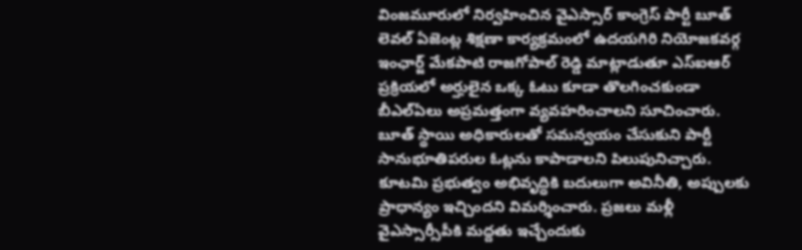వింజమూరులో నిర్వహించిన వైఎస్సార్ కాంగ్రెస్ పార్టీ బూత్ లెవల్ ఏజెంట్ల శిక్షణా కార్యక్రమంలో ఉదయగిరి నియోజకవర్గ ఇంఛార్జ్ మేకపాటి రాజగోపాల్ రెడ్డి మాట్లాడుతూ ఎస్ఐఆర్ ప్రక్రియలో అర్హులైన ఒక్క ఓటు కూడా తొలగించకుండా బీఎల్ఏలు అప్రమత్తంగా వ్యవహరించాలని సూచించారు. బూత్ స్థాయి అధికారులతో సమన్వయం చేసుకుని పార్టీ సానుభూతిపరుల ఓట్లను కాపాడాలని పిలుపునిచ్చారు. కూటమి ప్రభుత్వం అభివృద్ధికి బదులుగా అవినీతి, అప్పులకు ప్రాధాన్యం ఇచ్చిందని విమర్శించారు. ప్రజలు మళ్లీ వైఎస్సార్సీపీకి మద్దతు ఇచ్చేందుకు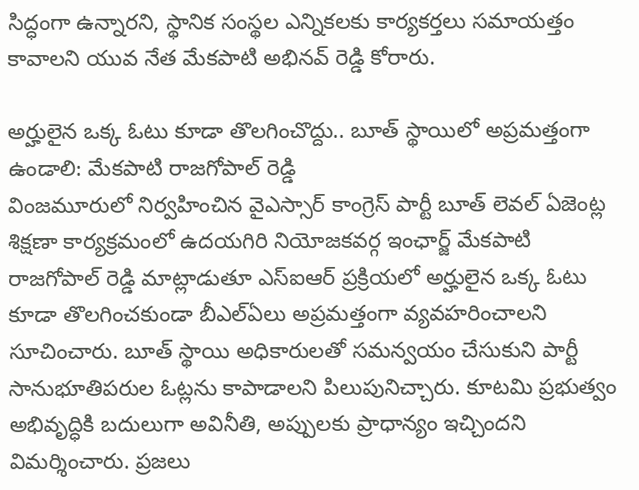సిద్ధంగా ఉన్నారని, స్థానిక సంస్థల ఎన్నికలకు కార్యకర్తలు సమాయత్తం కావాలని యువ నేత మేకపాటి అభినవ్ రెడ్డి కోరారు.

అర్హులైన ఒక్క ఓటు కూడా తొలగించొద్దు.. బూత్ స్థాయిలో అప్రమత్తంగా ఉండాలి: మేకపాటి రాజగోపాల్ రెడ్డి
వింజమూరులో నిర్వహించిన వైఎస్సార్ కాంగ్రెస్ పార్టీ బూత్ లెవల్ ఏజెంట్ల శిక్షణా కార్యక్రమంలో ఉదయగిరి నియోజకవర్గ ఇంఛార్జ్ మేకపాటి రాజగోపాల్ రెడ్డి మాట్లాడుతూ ఎస్ఐఆర్ ప్రక్రియలో అర్హులైన ఒక్క ఓటు కూడా తొలగించకుండా బీఎల్ఏలు అప్రమత్తంగా వ్యవహరించాలని సూచించారు. బూత్ స్థాయి అధికారులతో సమన్వయం చేసుకుని పార్టీ సానుభూతిపరుల ఓట్లను కాపాడాలని పిలుపునిచ్చారు. కూటమి ప్రభుత్వం అభివృద్ధికి బదులుగా అవినీతి, అప్పులకు ప్రాధాన్యం ఇచ్చిందని విమర్శించారు. ప్రజలు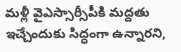మళ్లీ వైఎస్సార్సీపీకి మద్దతు ఇచ్చేందుకు సిద్ధంగా ఉన్నారని,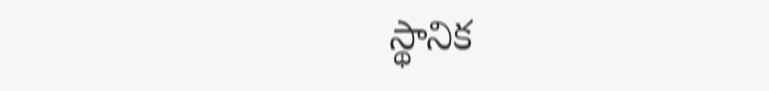స్థానిక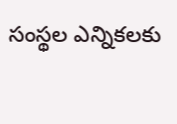సంస్థల ఎన్నికలకు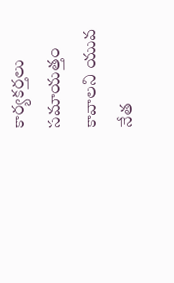కార్యకర్తలు సమాయత్తం కావాలని యువ నేత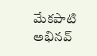మేకపాటి అభినవ్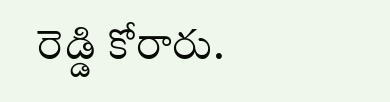రెడ్డి కోరారు.